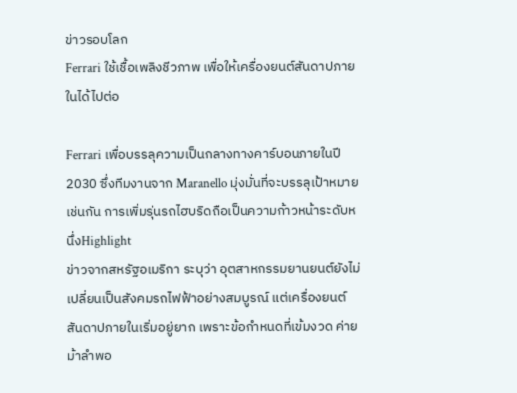ข่าวรอบโลก
Ferrari ใช้เชื้อเพลิงชีวภาพ เพื่อให้เครื่องยนต์สันดาปภายในได้ไปต่อ

Ferrari เพื่อบรรลุความเป็นกลางทางคาร์บอนภายในปี 2030 ซึ่งทีมงานจาก Maranello มุ่งมั่นที่จะบรรลุเป้าหมายเช่นกัน การเพิ่มรุ่นรถไฮบริดถือเป็นความก้าวหน้าระดับหนึ่งHighlight
ข่าวจากสหรัฐอเมริกา ระบุว่า อุตสาหกรรมยานยนต์ยังไม่เปลี่ยนเป็นสังคมรถไฟฟ้าอย่างสมบูรณ์ แต่เครื่องยนต์สันดาปภายในเริ่มอยู่ยาก เพราะข้อกำหนดที่เข้มงวด ค่ายม้าลำพอ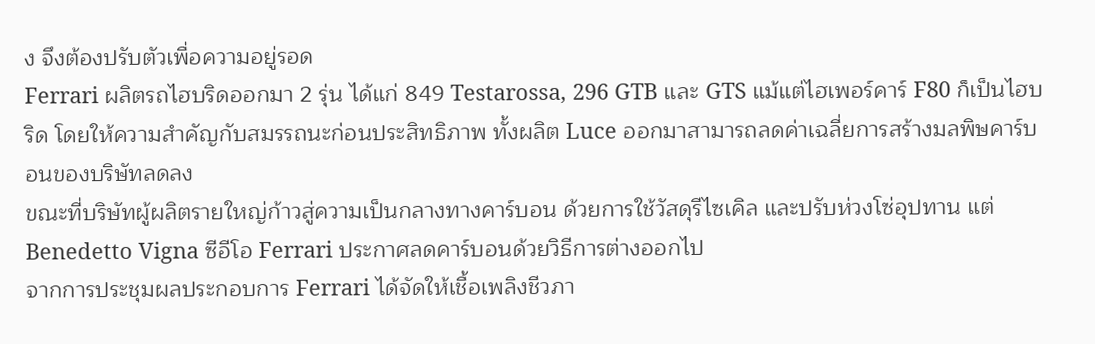ง จึงต้องปรับตัวเพื่อความอยู่รอด
Ferrari ผลิตรถไฮบริดออกมา 2 รุ่น ได้แก่ 849 Testarossa, 296 GTB และ GTS แม้แต่ไฮเพอร์คาร์ F80 ก็เป็นไฮบริด โดยให้ความสำคัญกับสมรรถนะก่อนประสิทธิภาพ ทั้งผลิต Luce ออกมาสามารถลดค่าเฉลี่ยการสร้างมลพิษคาร์บอนของบริษัทลดลง
ขณะที่บริษัทผู้ผลิตรายใหญ่ก้าวสู่ความเป็นกลางทางคาร์บอน ด้วยการใช้วัสดุรีไซเคิล และปรับห่วงโซ่อุปทาน แต่ Benedetto Vigna ซีอีโอ Ferrari ประกาศลดคาร์บอนด้วยวิธีการต่างออกไป
จากการประชุมผลประกอบการ Ferrari ได้จัดให้เชื้อเพลิงชีวภา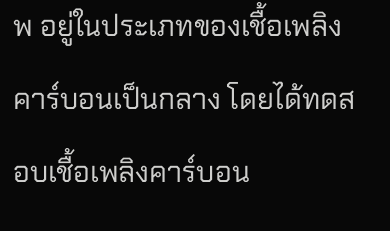พ อยู่ในประเภทของเชื้อเพลิงคาร์บอนเป็นกลาง โดยได้ทดสอบเชื้อเพลิงคาร์บอน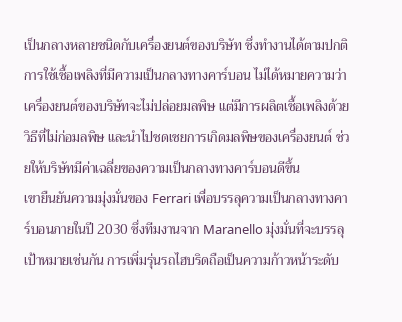เป็นกลางหลายชนิดกับเครื่องยนต์ของบริษัท ซึ่งทำงานได้ตามปกติ
การใช้เชื้อเพลิงที่มีความเป็นกลางทางคาร์บอน ไม่ได้หมายความว่าเครื่องยนต์ของบริษัทจะไม่ปล่อยมลพิษ แต่มีการผลิตเชื้อเพลิงด้วยวิธีที่ไม่ก่อมลพิษ และนำไปชดเชยการเกิดมลพิษของเครื่องยนต์ ช่วยให้บริษัทมีค่าเฉลี่ยของความเป็นกลางทางคาร์บอนดีขึ้น
เขายืนยันความมุ่งมั่นของ Ferrari เพื่อบรรลุความเป็นกลางทางคาร์บอนภายในปี 2030 ซึ่งทีมงานจาก Maranello มุ่งมั่นที่จะบรรลุเป้าหมายเช่นกัน การเพิ่มรุ่นรถไฮบริดถือเป็นความก้าวหน้าระดับ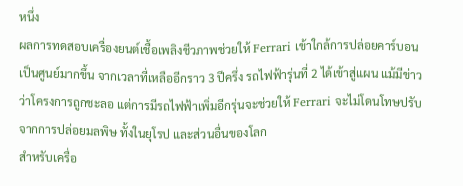หนึ่ง
ผลการทดสอบเครื่องยนต์เชื้อเพลิงชีวภาพช่วยให้ Ferrari เข้าใกล้การปล่อยคาร์บอนเป็นศูนย์มากขึ้น จากเวลาที่เหลืออีกราว 3 ปีครึ่ง รถไฟฟ้ารุ่นที่ 2 ได้เข้าสู่แผน แม้มีข่าวว่าโครงการถูกชะลอ แต่การมีรถไฟฟ้าเพิ่มอีกรุ่นจะช่วยให้ Ferrari จะไม่โดนโทษปรับจากการปล่อยมลพิษ ทั้งในยุโรป และส่วนอื่นของโลก
สำหรับเครื่อ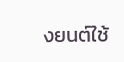งยนต์ใช้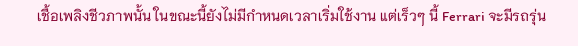เชื้อเพลิงชีวภาพนั้น ในขณะนี้ยังไม่มีกำหนดเวลาเริ่มใช้งาน แต่เร็วๆ นี้ Ferrari จะมีรถรุ่น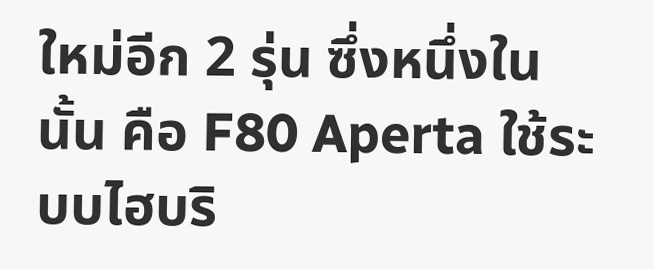ใหม่อีก 2 รุ่น ซึ่งหนึ่งในนั้น คือ F80 Aperta ใช้ระบบไฮบริ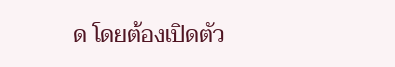ด โดยต้องเปิดตัว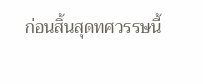ก่อนสิ้นสุดทศวรรษนี้